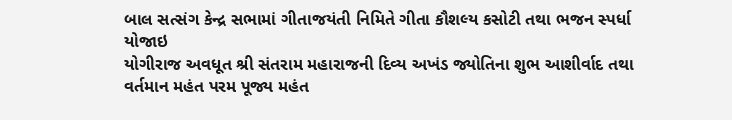બાલ સત્સંગ કેન્દ્ર સભામાં ગીતાજયંતી નિમિતે ગીતા કૌશલ્ય કસોટી તથા ભજન સ્પર્ધા યોજાઇ
યોગીરાજ અવધૂત શ્રી સંતરામ મહારાજની દિવ્ય અખંડ જ્યોતિના શુભ આશીર્વાદ તથા વર્તમાન મહંત પરમ પૂજ્ય મહંત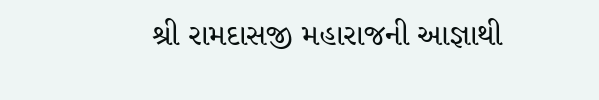શ્રી રામદાસજી મહારાજની આજ્ઞાથી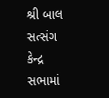શ્રી બાલ સત્સંગ કેન્દ્ર સભામાં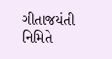ગીતાજયંતી નિમિતે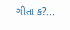ગીતા ક?...